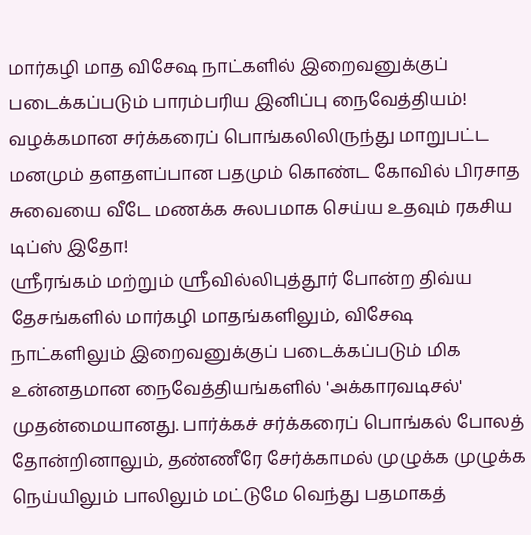மார்கழி மாத விசேஷ நாட்களில் இறைவனுக்குப் படைக்கப்படும் பாரம்பரிய இனிப்பு நைவேத்தியம்! வழக்கமான சர்க்கரைப் பொங்கலிலிருந்து மாறுபட்ட மனமும் தளதளப்பான பதமும் கொண்ட கோவில் பிரசாத சுவையை வீடே மணக்க சுலபமாக செய்ய உதவும் ரகசிய டிப்ஸ் இதோ!
ஸ்ரீரங்கம் மற்றும் ஸ்ரீவில்லிபுத்தூர் போன்ற திவ்ய தேசங்களில் மார்கழி மாதங்களிலும், விசேஷ நாட்களிலும் இறைவனுக்குப் படைக்கப்படும் மிக உன்னதமான நைவேத்தியங்களில் 'அக்காரவடிசல்' முதன்மையானது. பார்க்கச் சர்க்கரைப் பொங்கல் போலத் தோன்றினாலும், தண்ணீரே சேர்க்காமல் முழுக்க முழுக்க நெய்யிலும் பாலிலும் மட்டுமே வெந்து பதமாகத்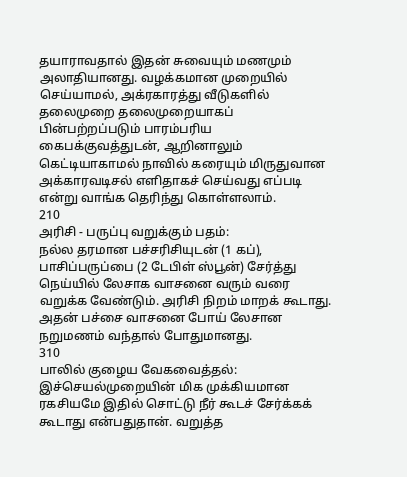தயாராவதால் இதன் சுவையும் மணமும் அலாதியானது. வழக்கமான முறையில் செய்யாமல், அக்ரகாரத்து வீடுகளில் தலைமுறை தலைமுறையாகப் பின்பற்றப்படும் பாரம்பரிய கைபக்குவத்துடன், ஆறினாலும் கெட்டியாகாமல் நாவில் கரையும் மிருதுவான அக்காரவடிசல் எளிதாகச் செய்வது எப்படி என்று வாங்க தெரிந்து கொள்ளலாம்.
210
அரிசி - பருப்பு வறுக்கும் பதம்:
நல்ல தரமான பச்சரிசியுடன் (1 கப்), பாசிப்பருப்பை (2 டேபிள் ஸ்பூன்) சேர்த்து நெய்யில் லேசாக வாசனை வரும் வரை வறுக்க வேண்டும். அரிசி நிறம் மாறக் கூடாது. அதன் பச்சை வாசனை போய் லேசான நறுமணம் வந்தால் போதுமானது.
310
பாலில் குழைய வேகவைத்தல்:
இச்செயல்முறையின் மிக முக்கியமான ரகசியமே இதில் சொட்டு நீர் கூடச் சேர்க்கக் கூடாது என்பதுதான். வறுத்த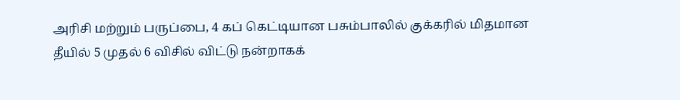அரிசி மற்றும் பருப்பை, 4 கப் கெட்டியான பசும்பாலில் குக்கரில் மிதமான தீயில் 5 முதல் 6 விசில் விட்டு நன்றாகக்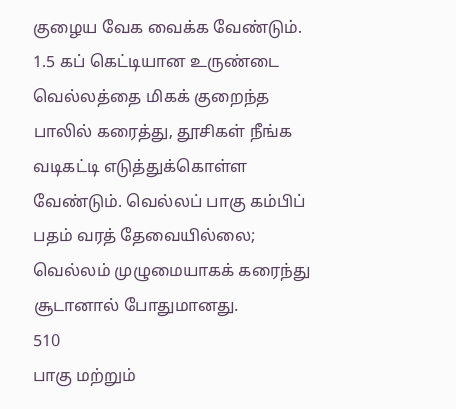குழைய வேக வைக்க வேண்டும்.
1.5 கப் கெட்டியான உருண்டை வெல்லத்தை மிகக் குறைந்த பாலில் கரைத்து, தூசிகள் நீங்க வடிகட்டி எடுத்துக்கொள்ள வேண்டும். வெல்லப் பாகு கம்பிப் பதம் வரத் தேவையில்லை; வெல்லம் முழுமையாகக் கரைந்து சூடானால் போதுமானது.
510
பாகு மற்றும்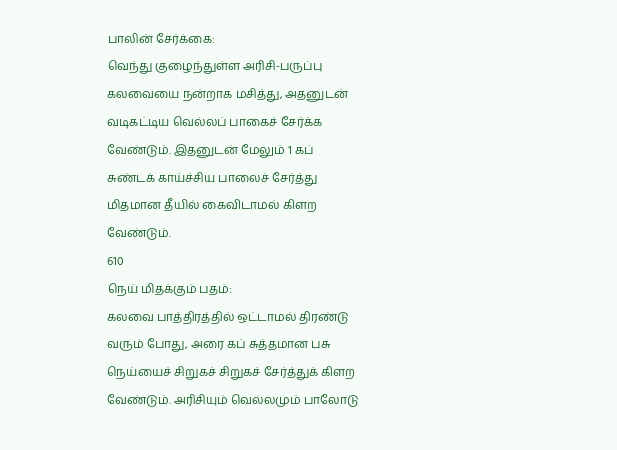பாலின் சேர்க்கை:
வெந்து குழைந்துள்ள அரிசி-பருப்பு கலவையை நன்றாக மசித்து, அதனுடன் வடிகட்டிய வெல்லப் பாகைச் சேர்க்க வேண்டும். இதனுடன் மேலும் 1 கப் சுண்டக் காய்ச்சிய பாலைச் சேர்த்து மிதமான தீயில் கைவிடாமல் கிளற வேண்டும்.
610
நெய் மிதக்கும் பதம்:
கலவை பாத்திரத்தில் ஒட்டாமல் திரண்டு வரும் போது, அரை கப் சுத்தமான பசு நெய்யைச் சிறுகச் சிறுகச் சேர்த்துக் கிளற வேண்டும். அரிசியும் வெல்லமும் பாலோடு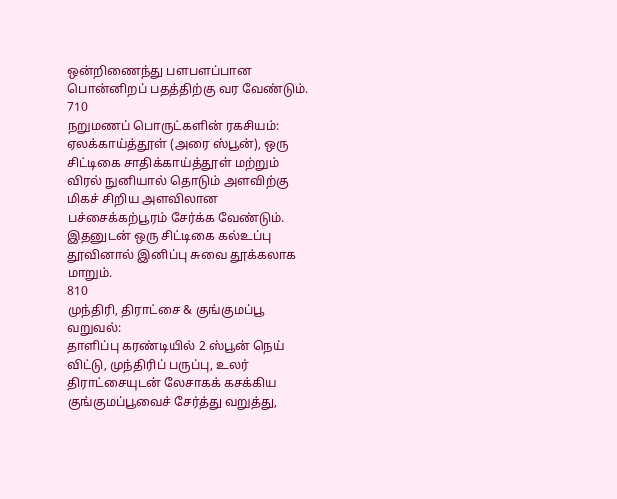ஒன்றிணைந்து பளபளப்பான பொன்னிறப் பதத்திற்கு வர வேண்டும்.
710
நறுமணப் பொருட்களின் ரகசியம்:
ஏலக்காய்த்தூள் (அரை ஸ்பூன்), ஒரு சிட்டிகை சாதிக்காய்த்தூள் மற்றும் விரல் நுனியால் தொடும் அளவிற்கு மிகச் சிறிய அளவிலான பச்சைக்கற்பூரம் சேர்க்க வேண்டும். இதனுடன் ஒரு சிட்டிகை கல்உப்பு தூவினால் இனிப்பு சுவை தூக்கலாக மாறும்.
810
முந்திரி, திராட்சை & குங்குமப்பூ வறுவல்:
தாளிப்பு கரண்டியில் 2 ஸ்பூன் நெய் விட்டு, முந்திரிப் பருப்பு, உலர் திராட்சையுடன் லேசாகக் கசக்கிய குங்குமப்பூவைச் சேர்த்து வறுத்து,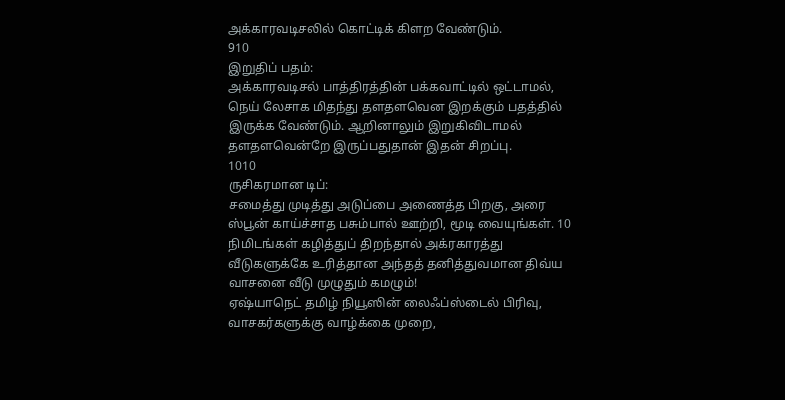அக்காரவடிசலில் கொட்டிக் கிளற வேண்டும்.
910
இறுதிப் பதம்:
அக்காரவடிசல் பாத்திரத்தின் பக்கவாட்டில் ஒட்டாமல், நெய் லேசாக மிதந்து தளதளவென இறக்கும் பதத்தில் இருக்க வேண்டும். ஆறினாலும் இறுகிவிடாமல் தளதளவென்றே இருப்பதுதான் இதன் சிறப்பு.
1010
ருசிகரமான டிப்:
சமைத்து முடித்து அடுப்பை அணைத்த பிறகு, அரை ஸ்பூன் காய்ச்சாத பசும்பால் ஊற்றி, மூடி வையுங்கள். 10 நிமிடங்கள் கழித்துப் திறந்தால் அக்ரகாரத்து வீடுகளுக்கே உரித்தான அந்தத் தனித்துவமான திவ்ய வாசனை வீடு முழுதும் கமழும்!
ஏஷ்யாநெட் தமிழ் நியூஸின் லைஃப்ஸ்டைல் பிரிவு, வாசகர்களுக்கு வாழ்க்கை முறை,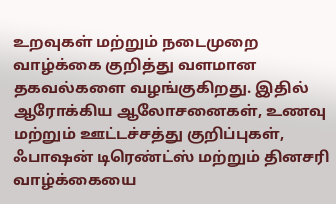உறவுகள் மற்றும் நடைமுறை வாழ்க்கை குறித்து வளமான தகவல்களை வழங்குகிறது. இதில் ஆரோக்கிய ஆலோசனைகள், உணவு மற்றும் ஊட்டச்சத்து குறிப்புகள், ஃபாஷன் டிரெண்ட்ஸ் மற்றும் தினசரி வாழ்க்கையை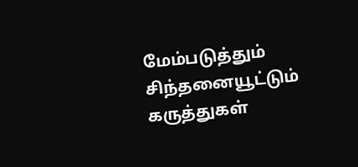மேம்படுத்தும் சிந்தனையூட்டும் கருத்துகள்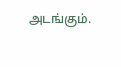அடங்கும்.